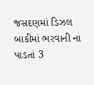જસદણમાં ડિઝલ બાકીમાં ભરવાની ના પાડતાં 3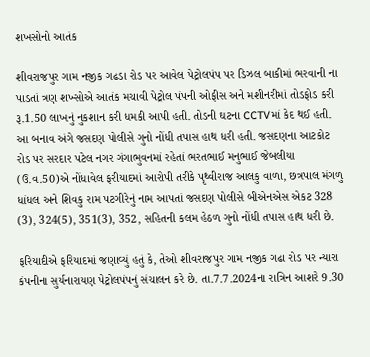શખસોનો આતંક

શીવરાજપુર ગામ નજીક ગઢડા રોડ પર આવેલ પેટ્રોલપંપ પર ડિઝલ બાકીમાં ભરવાની ના પાડતાં ત્રણ શખ્સોએ આતંક મચાવી પેટ્રોલ પંપની ઓફીસ અને મશીનરીમાં તોડફોડ કરી રૂ.1.50 લાખનું નુકશાન કરી ધમકી આપી હતી. તોડની ઘટના CCTVમાં કેદ થઈ હતી. આ બનાવ અંગે જસદણ પોલીસે ગુનો નોંધી તપાસ હાથ ધરી હતી. જસદણના આટકોટ રોડ પર સરદાર પટેલ નગર ગંગાભુવનમાં રહેતાં ભરતભાઈ મનુભાઈ જેબલીયા (ઉ.વ.50)એ નોંધાવેલ ફરીયાદમાં આરોપી તરીકે પૃથ્વીરાજ આલકુ વાળા, છત્રપાલ મંગળુ ધાંધલ અને શિવકુ રામ પટગીરેનું નામ આપતાં જસદણ પોલીસે બીએનએસ એકટ 328 (3), 324(5), 351(3), 352, સહિતની કલમ હેઠળ ગુનો નોંધી તપાસ હાથ ધરી છે.

ફરિયાદીએ ફરિયાદમાં જણાવ્યું હતું કે, તેઓ શીવરાજપુર ગામ નજીક ગઢા રોડ પર ન્યારા કંપનીના સુર્યનારાયણ પેટ્રોલપંપનું સંચાલન કરે છે. તા.7.7.2024ના રાત્રિન આશરે 9.30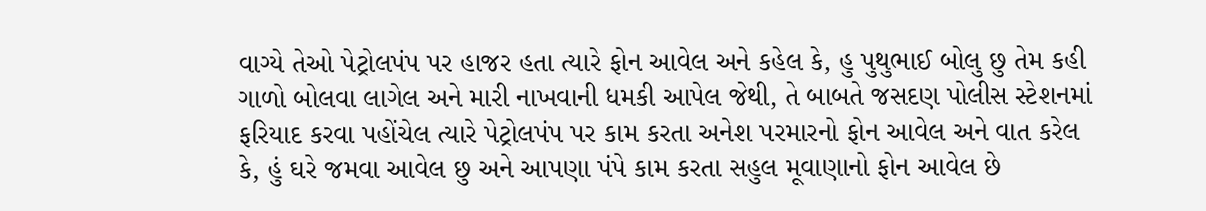વાગ્યે તેઓ પેટ્રોલપંપ પર હાજર હતા ત્યારે ફોન આવેલ અને કહેલ કે, હુ પુથુભાઈ બોલુ છુ તેમ કહી ગાળો બોલવા લાગેલ અને મારી નાખવાની ધમકી આપેલ જેથી, તે બાબતે જસદણ પોલીસ સ્ટેશનમાં ફરિયાદ કરવા પહોંચેલ ત્યારે પેટ્રોલપંપ પર કામ કરતા અનેશ પરમારનો ફોન આવેલ અને વાત કરેલ કે, હું ઘરે જમવા આવેલ છુ અને આપણા પંપે કામ કરતા સહુલ મૂવાણાનો ફોન આવેલ છે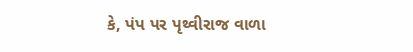કે, પંપ પર પૃથ્વીરાજ વાળા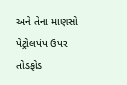અને તેના માણસો પેટ્રોલપંપ ઉપર તોડફોડ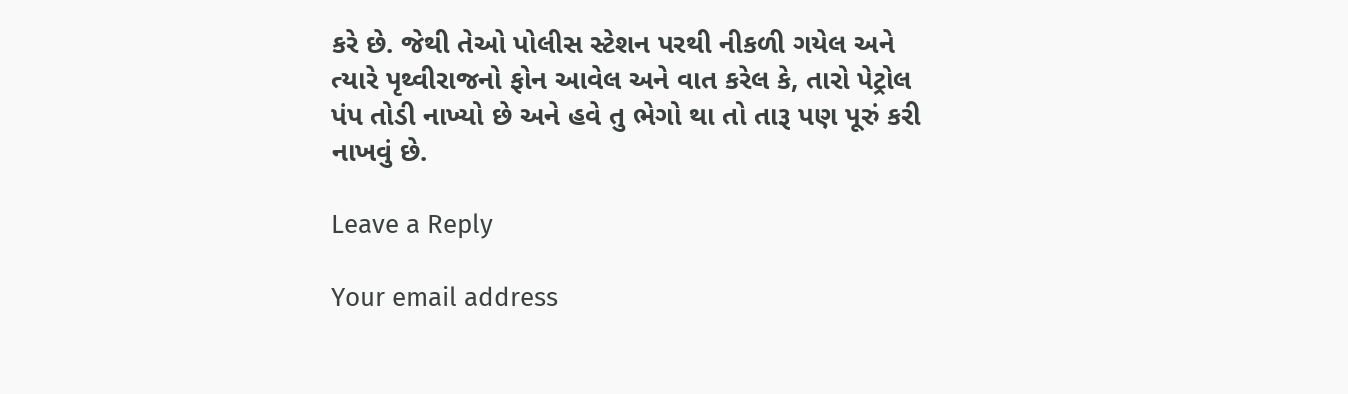કરે છે. જેથી તેઓ પોલીસ સ્ટેશન પરથી નીકળી ગયેલ અને ત્યારે પૃથ્વીરાજનો ફોન આવેલ અને વાત કરેલ કે, તારો પેટ્રોલ પંપ તોડી નાખ્યો છે અને હવે તુ ભેગો થા તો તારૂ પણ પૂરું કરી નાખવું છે.

Leave a Reply

Your email address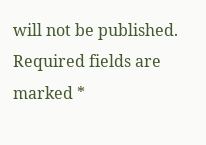will not be published. Required fields are marked *